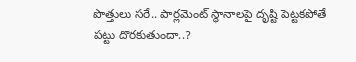పొత్తులు స‌రే.. పార్ల‌మెంట్ స్థానాల‌పై దృష్టి పెట్ట‌క‌పోతే ప‌ట్టు దొర‌కుతుందా..?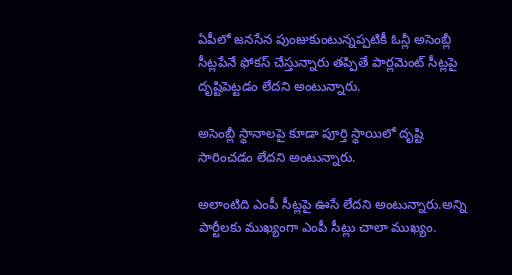ఏపీలో జ‌న‌సేన పుంజుకుంటున్న‌ప్ప‌టికీ ఓన్లీ అసెంబ్లీ సీట్ల‌పేనే ఫోక‌స్ చేస్తున్నారు త‌ప్పితే పార్ల‌మెంట్ సీట్ల‌పై దృష్టిపెట్ట‌డం లేద‌ని అంటున్నారు.

అసెంబ్లీ స్థానాల‌పై కూడా పూర్తి స్థాయిలో దృష్టి సారించ‌డం లేద‌ని అంటున్నారు.

అలాంటిది ఎంపీ సీట్ల‌పై ఊసే లేద‌ని అంటున్నారు.అన్ని పార్టీల‌కు ముఖ్యంగా ఎంపీ సీట్లు చాలా ముఖ్యం.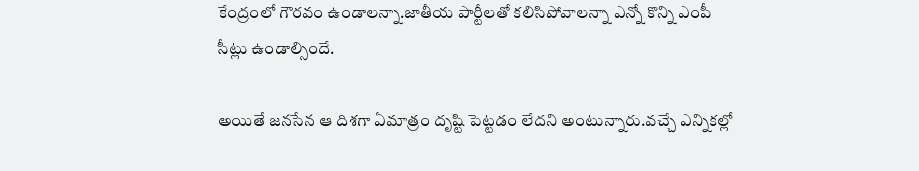కేంద్రంలో గౌరవం ఉండాల‌న్నా.జాతీయ పార్టీల‌తో క‌లిసిపోవాల‌న్నా ఎన్నో కొన్ని ఎంపీ సీట్లు ఉండాల్సిందే.

అయితే జ‌న‌సేన ఆ దిశ‌గా ఏమాత్రం దృష్టి పెట్ట‌డం లేద‌ని అంటున్నారు.వచ్చే ఎన్నికల్లో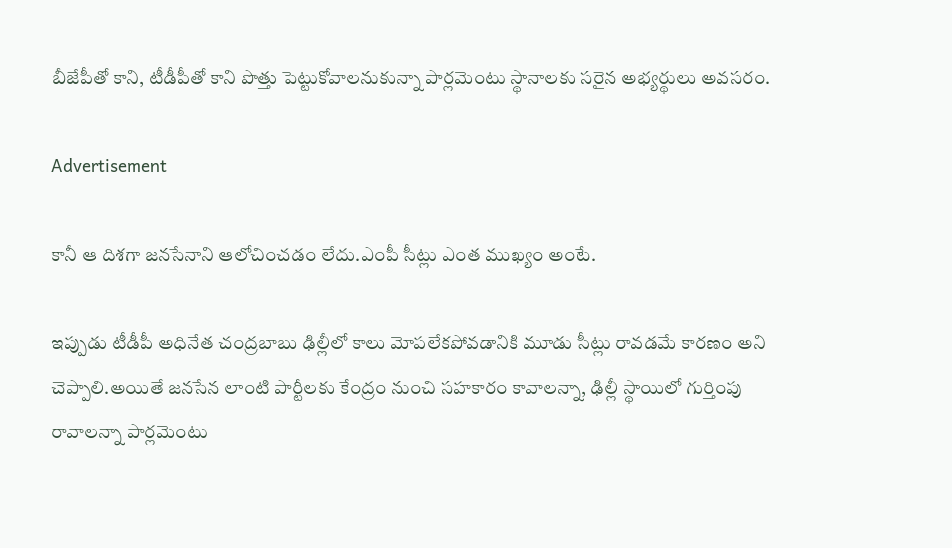బీజేపీతో కాని, టీడీపీతో కాని పొత్తు పెట్టుకోవాలనుకున్నా పార్లమెంటు స్థానాలకు సరైన అభ్యర్థులు అవసరం.

Advertisement

కానీ ఆ దిశగా జనసేనాని ఆలోచించడం లేదు.ఎంపీ సీట్లు ఎంత ముఖ్యం అంటే.

ఇప్పుడు టీడీపీ అధినేత చంద్రబాబు ఢిల్లీలో కాలు మోపలేకపోవడానికి మూడు సీట్లు రావడమే కారణం అని చెప్పాలి.అయితే జనసేన లాంటి పార్టీలకు కేంద్రం నుంచి సహకారం కావాలన్నా, ఢిల్లీ స్థాయిలో గుర్తింపు రావాలన్నా పార్లమెంటు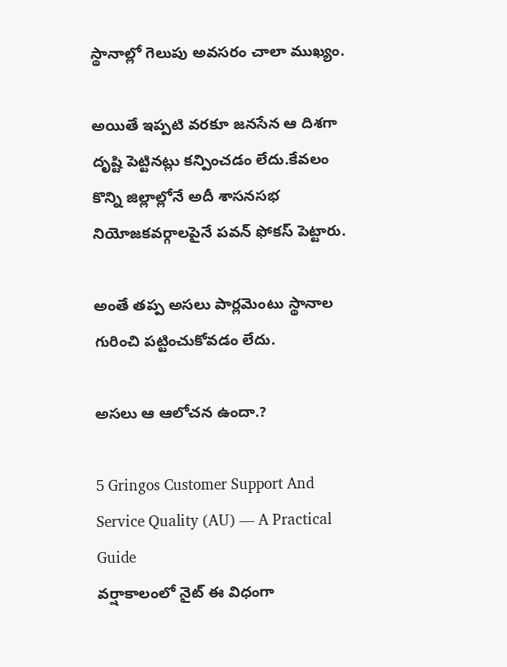స్థానాల్లో గెలుపు అవసరం చాలా ముఖ్యం.

అయితే ఇప్పటి వరకూ జనసేన ఆ దిశగా దృష్టి పెట్టినట్లు కన్పించడం లేదు.కేవలం కొన్ని జిల్లాల్లోనే అదీ శాసనసభ నియోజకవర్గాలపైనే పవన్ ఫోకస్ పెట్టారు.

అంతే తప్ప అసలు పార్లమెంటు స్థానాల గురించి పట్టించుకోవడం లేదు.

అస‌లు ఆ ఆలోచ‌న ఉందా.?

5 Gringos Customer Support And Service Quality (AU) — A Practical Guide
వ‌ర్షాకాలంలో నైట్ ఈ విధంగా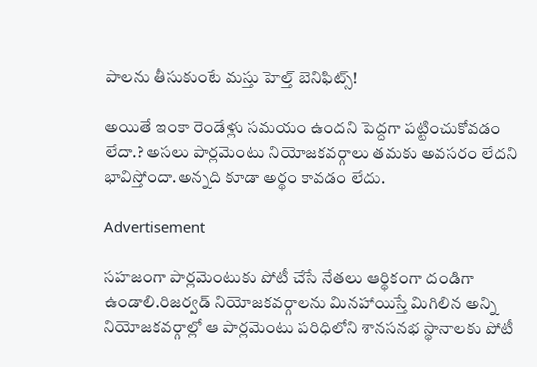పాల‌ను తీసుకుంటే మ‌స్తు హెల్త్ బెనిఫిట్స్‌!

అయితే ఇంకా రెండేళ్లు సమయం ఉందని పెద్దగా పట్టించుకోవడం లేదా.? అసలు పార్లమెంటు నియోజకవర్గాలు తమకు అవసరం లేద‌ని భావిస్తోందా.అన్న‌ది కూడా అర్థం కావ‌డం లేదు.

Advertisement

సహజంగా పార్లమెంటుకు పోటీ చేసే నేతలు ఆర్థికంగా దండిగా ఉండాలి.రిజర్వడ్ నియోజకవర్గాలను మినహాయిస్తే మిగిలిన అన్ని నియోజకవర్గాల్లో ఆ పార్లమెంటు పరిధిలోని శానసనభ స్థానాలకు పోటీ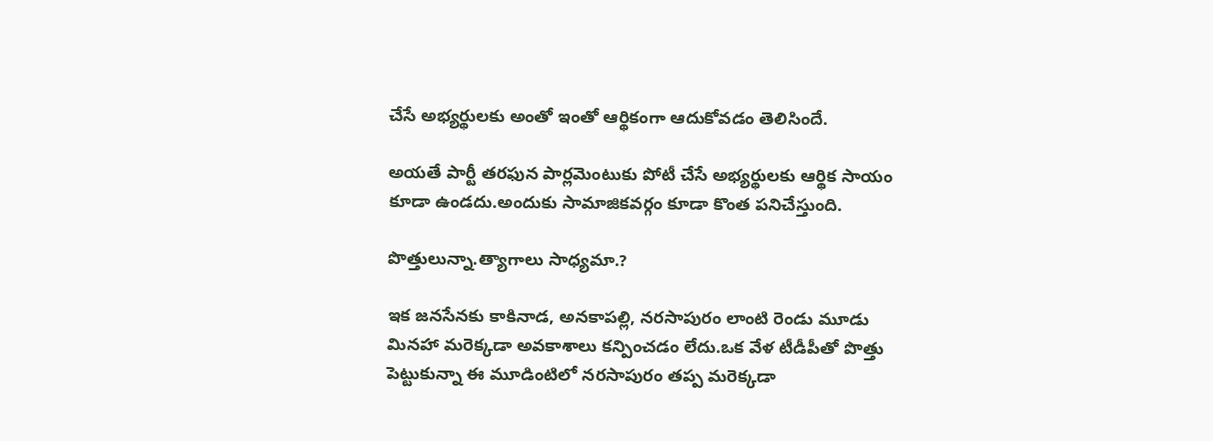చేసే అభ్యర్థులకు అంతో ఇంతో ఆర్థికంగా ఆదుకోవ‌డం తెలిసిందే.

అయ‌తే పార్టీ త‌ర‌ఫున పార్లమెంటుకు పోటీ చేసే అభ్యర్థులకు ఆర్థిక సాయం కూడా ఉండ‌దు.అందుకు సామాజికవర్గం కూడా కొంత పనిచేస్తుంది.

పొత్తులున్నా.త్యాగాలు సాధ్య‌మా.?

ఇక జనసేనకు కాకినాడ, అనకాపల్లి, నరసాపురం లాంటి రెండు మూడు మినహా మరెక్కడా అవకాశాలు కన్పించడం లేదు.ఒక వేళ టీడీపీతో పొత్తు పెట్టుకున్నా ఈ మూడింటిలో నరసాపురం తప్ప మరెక్కడా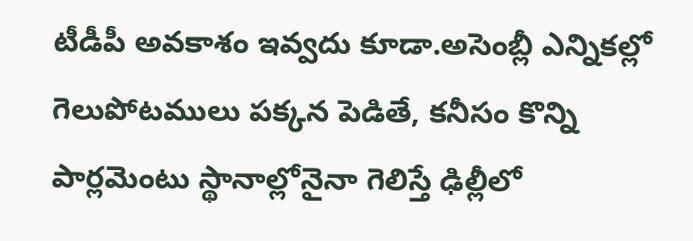టీడీపీ అవకాశం ఇవ్వదు కూడా.అసెంబ్లీ ఎన్నికల్లో గెలుపోటములు పక్కన పెడితే, కనీసం కొన్ని పార్లమెంటు స్థానాల్లోనైనా గెలిస్తే ఢిల్లీలో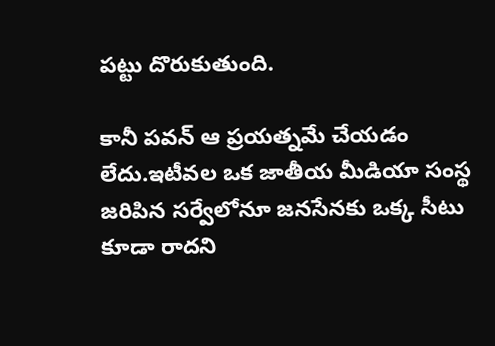పట్టు దొరుకుతుంది.

కానీ పవన్ ఆ ప్రయత్నమే చేయడం లేదు.ఇటీవల ఒక జాతీయ మీడియా సంస్థ జరిపిన సర్వేలోనూ జనసేనకు ఒక్క సీటు కూడా రాదని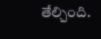తేల్చింది.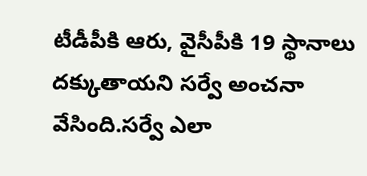టీడీపీకి ఆరు, వైసీపీకి 19 స్థానాలు దక్కుతాయని సర్వే అంచనా వేసింది.సర్వే ఎలా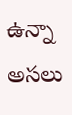ఉన్నా అస‌లు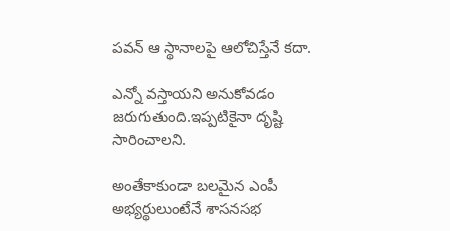ప‌వ‌న్ ఆ స్థానాల‌పై ఆలోచిస్తేనే క‌దా.

ఎన్నో వ‌స్తాయ‌ని అనుకోవ‌డం జ‌రుగుతుంది.ఇప్ప‌టికైనా దృష్టి సారించాల‌ని.

అంతేకాకుండా బలమైన ఎంపీ అభ్యర్థులుంటేనే శాసనసభ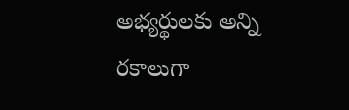అభ్యర్థులకు అన్ని రకాలుగా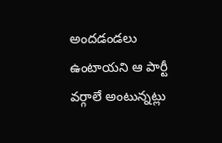అందడండలు ఉంటాయ‌ని ఆ పార్టీ వ‌ర్గాలే అంటున్న‌ట్లు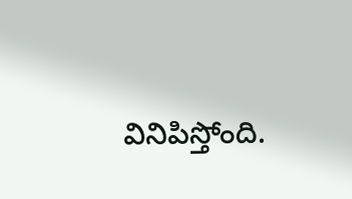వినిపిస్తోంది.